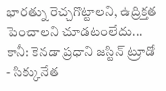భారత్ను రెచ్చగొట్టాలని, ఉద్రిక్తత పెంచాలని చూడటంలేదు... కానీ: కెనడా ప్రధాని జస్టిన్ ట్రూడో
- సిక్కునేత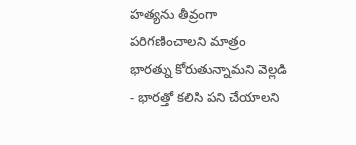హత్యను తీవ్రంగా పరిగణించాలని మాత్రం భారత్ను కోరుతున్నామని వెల్లడి
- భారత్తో కలిసి పని చేయాలని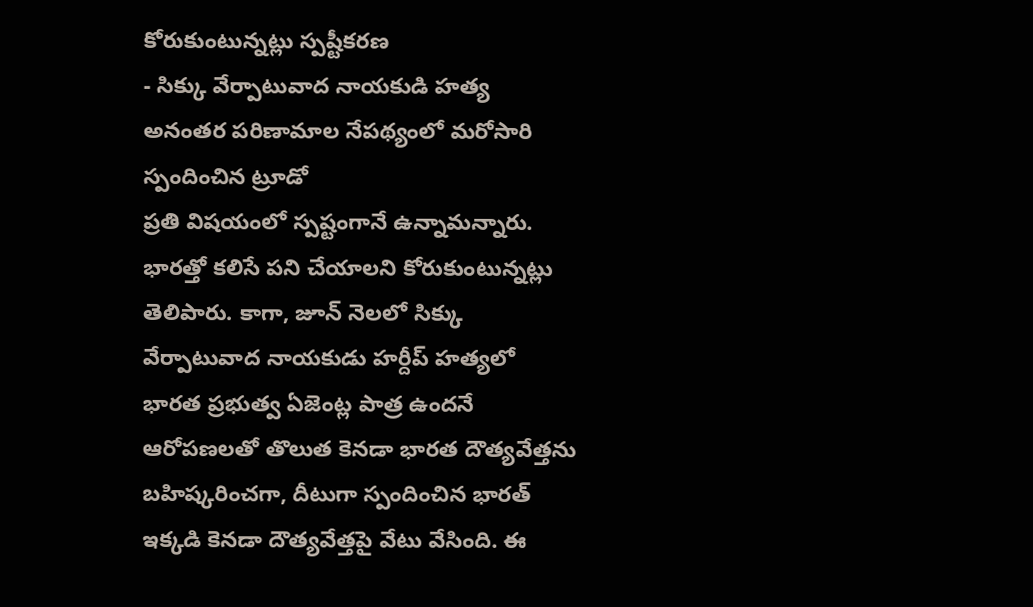కోరుకుంటున్నట్లు స్పష్టీకరణ
- సిక్కు వేర్పాటువాద నాయకుడి హత్య అనంతర పరిణామాల నేపథ్యంలో మరోసారి స్పందించిన ట్రూడో
ప్రతి విషయంలో స్పష్టంగానే ఉన్నామన్నారు. భారత్తో కలిసే పని చేయాలని కోరుకుంటున్నట్లు తెలిపారు. కాగా, జూన్ నెలలో సిక్కు వేర్పాటువాద నాయకుడు హర్దీప్ హత్యలో భారత ప్రభుత్వ ఏజెంట్ల పాత్ర ఉందనే ఆరోపణలతో తొలుత కెనడా భారత దౌత్యవేత్తను బహిష్కరించగా, దీటుగా స్పందించిన భారత్ ఇక్కడి కెనడా దౌత్యవేత్తపై వేటు వేసింది. ఈ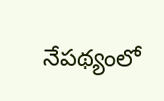నేపథ్యంలో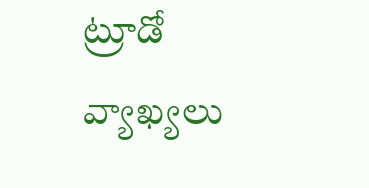ట్రూడో వ్యాఖ్యలు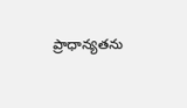ప్రాధాన్యతను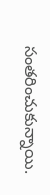సంతరించుకున్నాయి.